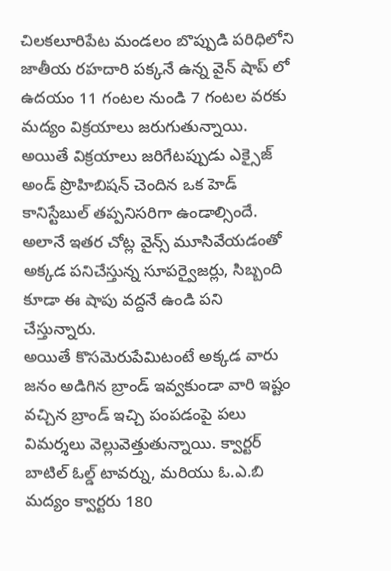చిలకలూరిపేట మండలం బొప్పుడి పరిధిలోని జాతీయ రహదారి పక్కనే ఉన్న వైన్ షాప్ లో ఉదయం 11 గంటల నుండి 7 గంటల వరకు మద్యం విక్రయాలు జరుగుతున్నాయి. అయితే విక్రయాలు జరిగేటప్పుడు ఎక్సైజ్ అండ్ ప్రొహిబిషన్ చెందిన ఒక హెడ్ కానిస్టేబుల్ తప్పనిసరిగా ఉండాల్సిందే. అలానే ఇతర చోట్ల వైన్స్ మూసివేయడంతో అక్కడ పనిచేస్తున్న సూపర్వైజర్లు, సిబ్బంది కూడా ఈ షాపు వద్దనే ఉండి పని చేస్తున్నారు.
అయితే కొసమెరుపేమిటంటే అక్కడ వారు జనం అడిగిన బ్రాండ్ ఇవ్వకుండా వారి ఇష్టం వచ్చిన బ్రాండ్ ఇచ్చి పంపడంపై పలు విమర్శలు వెల్లువెత్తుతున్నాయి. క్వార్టర్ బాటిల్ ఓల్డ్ టావర్ను, మరియు ఓ.ఎ.బి మద్యం క్వార్టరు 180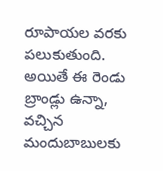రూపాయల వరకు పలుకుతుంది. అయితే ఈ రెండు బ్రాండ్లు ఉన్నా, వచ్చిన మందుబాబులకు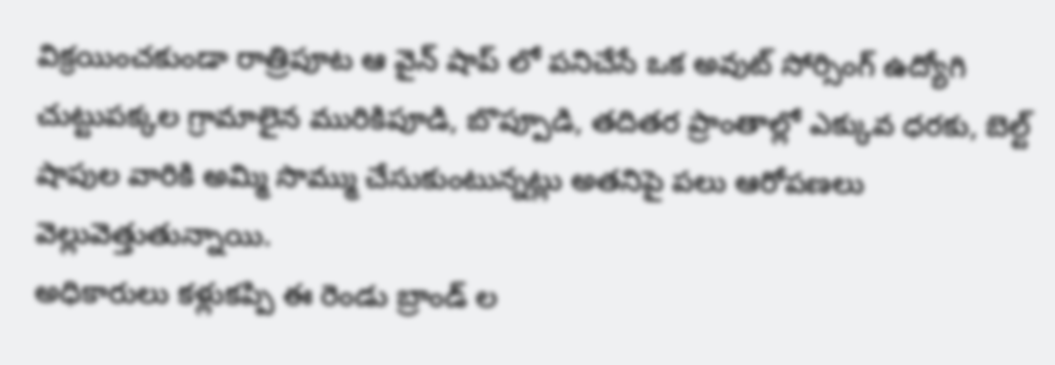విక్రయించకుండా రాత్రిపూట ఆ వైన్ షాప్ లో పనిచేసే ఒక అవుట్ సోర్సింగ్ ఉద్యోగి చుట్టుపక్కల గ్రామాలైన మురికిపూడి, బొప్పూడి, తదితర ప్రాంతాల్లో ఎక్కువ ధరకు, బెల్ట్ షాపుల వారికి అమ్మి సొమ్ము చేసుకుంటున్నట్లు అతనిపై పలు ఆరోపణలు వెల్లువెత్తుతున్నాయి.
అధికారులు కళ్లుకప్పి ఈ రెండు బ్రాండ్ ల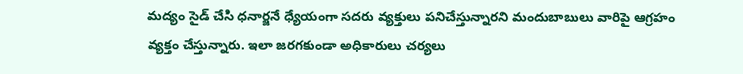మద్యం సైడ్ చేసి ధనార్జనే ధ్యేయంగా సదరు వ్యక్తులు పనిచేస్తున్నారని మందుబాబులు వారిపై ఆగ్రహం వ్యక్తం చేస్తున్నారు. ఇలా జరగకుండా అధికారులు చర్యలు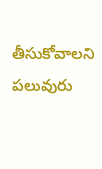తీసుకోవాలని పలువురు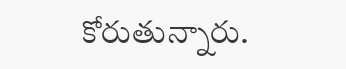కోరుతున్నారు.